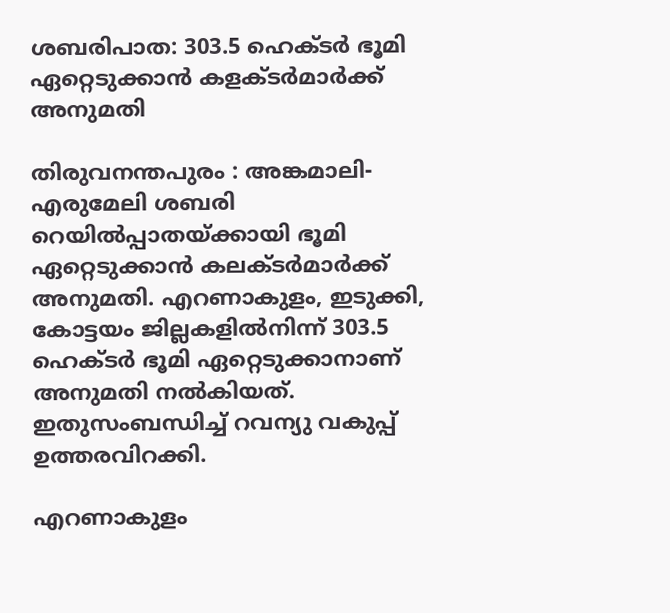ശബരിപാത: 303.5 ഹെക്ടര്‍ ഭൂമി ഏറ്റെടുക്കാന്‍ കളക്ടര്‍മാര്‍ക്ക് അനുമതി

തിരുവനന്തപുരം : അങ്കമാലി-എരുമേലി ശബരി റെയില്‍പ്പാതയ്ക്കായി ഭൂമി ഏറ്റെടുക്കാന്‍ കലക്ടര്‍മാര്‍ക്ക് അനുമതി. എറണാകുളം, ഇടുക്കി, കോട്ടയം ജില്ലകളില്‍നിന്ന് 303.5 ഹെക്ടര്‍ ഭൂമി ഏറ്റെടുക്കാനാണ് അനുമതി നല്‍കിയത്. ഇതുസംബന്ധിച്ച് റവന്യു വകുപ്പ് ഉത്തരവിറക്കി.

എറണാകുളം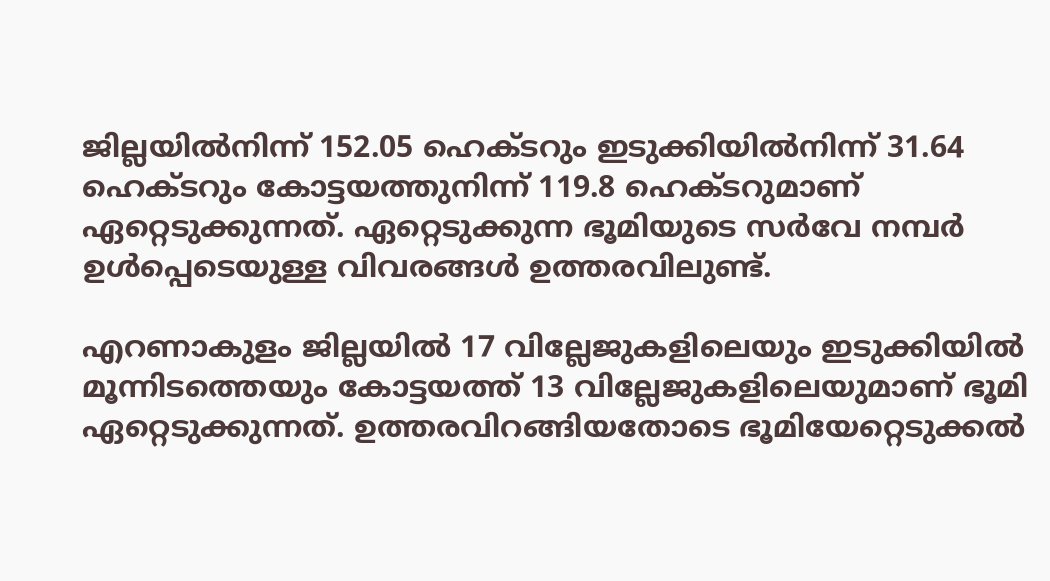ജില്ലയില്‍നിന്ന് 152.05 ഹെക്ടറും ഇടുക്കിയില്‍നിന്ന് 31.64 ഹെക്ടറും കോട്ടയത്തുനിന്ന് 119.8 ഹെക്ടറുമാണ് ഏറ്റെടുക്കുന്നത്. ഏറ്റെടുക്കുന്ന ഭൂമിയുടെ സര്‍വേ നമ്പര്‍ ഉള്‍പ്പെടെയുള്ള വിവരങ്ങള്‍ ഉത്തരവിലുണ്ട്.

എറണാകുളം ജില്ലയില്‍ 17 വില്ലേജുകളിലെയും ഇടുക്കിയില്‍ മൂന്നിടത്തെയും കോട്ടയത്ത് 13 വില്ലേജുകളിലെയുമാണ് ഭൂമി ഏറ്റെടുക്കുന്നത്. ഉത്തരവിറങ്ങിയതോടെ ഭൂമിയേറ്റെടുക്കല്‍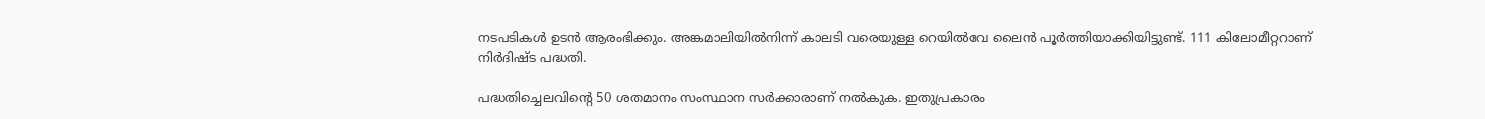നടപടികള്‍ ഉടന്‍ ആരംഭിക്കും. അങ്കമാലിയില്‍നിന്ന് കാലടി വരെയുള്ള റെയില്‍വേ ലൈന്‍ പൂര്‍ത്തിയാക്കിയിട്ടുണ്ട്. 111 കിലോമീറ്ററാണ് നിര്‍ദിഷ്ട പദ്ധതി.

പദ്ധതിച്ചെലവിന്റെ 50 ശതമാനം സംസ്ഥാന സര്‍ക്കാരാണ് നല്‍കുക. ഇതുപ്രകാരം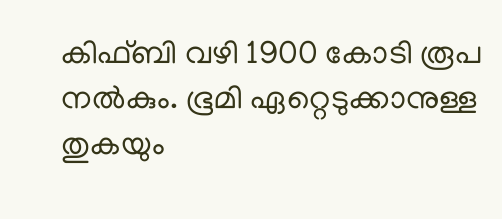കിഫ്ബി വഴി 1900 കോടി രൂപ നല്‍കും. ഭൂമി ഏറ്റെടുക്കാനുള്ള തുകയും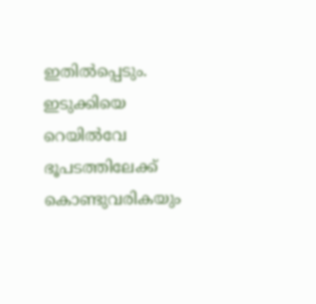ഇതില്‍പ്പെടും. ഇടുക്കിയെ റെയില്‍വേ ഭൂപടത്തിലേക്ക് കൊണ്ടുവരികയും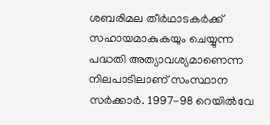ശബരിമല തീര്‍ഥാടകര്‍ക്ക് സഹായമാകുകയും ചെയ്യുന്ന പദ്ധതി അത്യാവശ്യമാണെന്ന നിലപാടിലാണ് സംസ്ഥാന സര്‍ക്കാര്‍. 1997-98 റെയില്‍വേ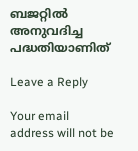ബജറ്റില്‍ അനുവദിച്ച പദ്ധതിയാണിത്

Leave a Reply

Your email address will not be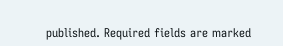published. Required fields are marked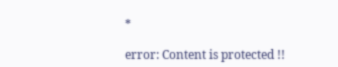*

error: Content is protected !!